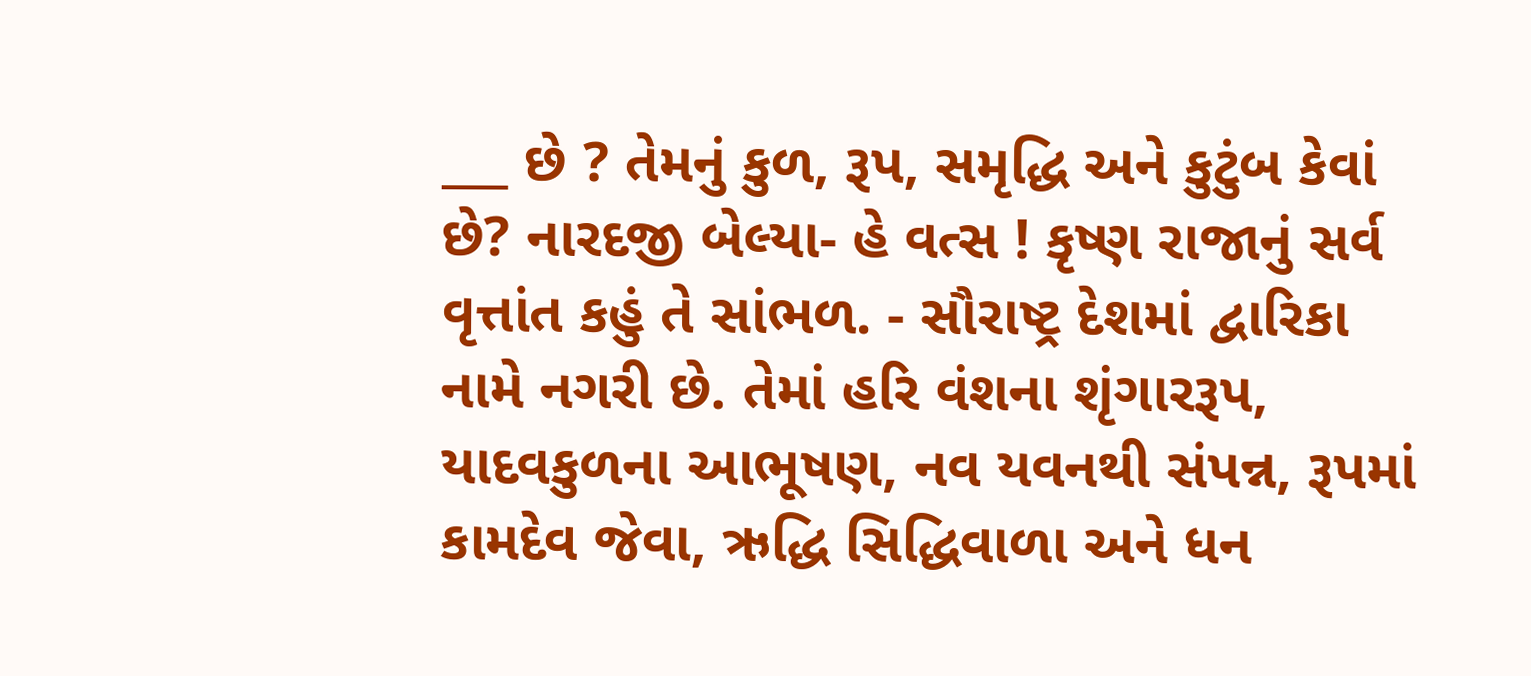___ છે ? તેમનું કુળ, રૂપ, સમૃદ્ધિ અને કુટુંબ કેવાં છે? નારદજી બેલ્યા- હે વત્સ ! કૃષ્ણ રાજાનું સર્વ વૃત્તાંત કહું તે સાંભળ. - સૌરાષ્ટ્ર દેશમાં દ્વારિકા નામે નગરી છે. તેમાં હરિ વંશના શૃંગારરૂપ, યાદવકુળના આભૂષણ, નવ યવનથી સંપન્ન, રૂપમાં કામદેવ જેવા, ઋદ્ધિ સિદ્ધિવાળા અને ધન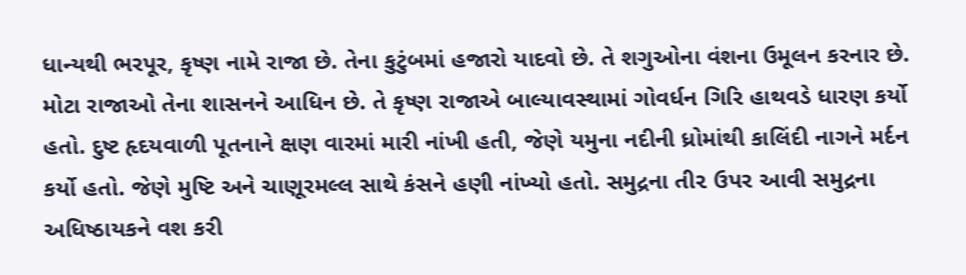ધાન્યથી ભરપૂર, કૃષ્ણ નામે રાજા છે. તેના કુટુંબમાં હજારો યાદવો છે. તે શગુઓના વંશના ઉમૂલન કરનાર છે. મોટા રાજાઓ તેના શાસનને આધિન છે. તે કૃષ્ણ રાજાએ બાલ્યાવસ્થામાં ગોવર્ધન ગિરિ હાથવડે ધારણ કર્યો હતો. દુષ્ટ હૃદયવાળી પૂતનાને ક્ષણ વારમાં મારી નાંખી હતી, જેણે યમુના નદીની ધ્રોમાંથી કાલિંદી નાગને મર્દન કર્યો હતો. જેણે મુષ્ટિ અને ચાણૂરમલ્લ સાથે કંસને હણી નાંખ્યો હતો. સમુદ્રના તી૨ ઉપર આવી સમુદ્રના અધિષ્ઠાયકને વશ કરી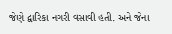જેણે દ્વારિકા નગરી વસાવી હતી. અને જેના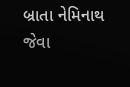બ્રાતા નેમિનાથ જેવા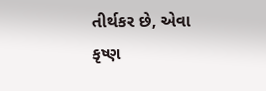તીર્થકર છે, એવા કૃષ્ણ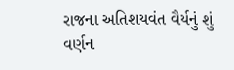રાજના અતિશયવંત વૈર્યનું શું વર્ણન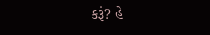કરૂં? હે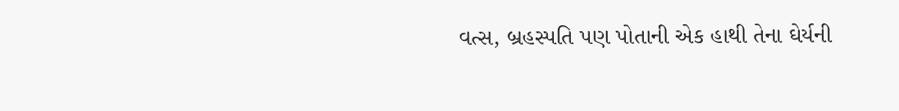વત્સ, બ્રહસ્પતિ પણ પોતાની એક હાથી તેના ઘેર્યની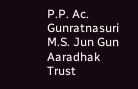P.P. Ac. Gunratnasuri M.S. Jun Gun Aaradhak Trust